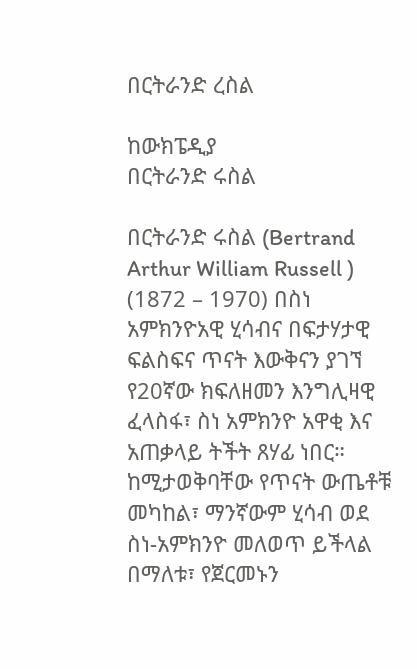በርትራንድ ረስል

ከውክፔዲያ
በርትራንድ ሩስል

በርትራንድ ሩስል (Bertrand Arthur William Russell ) (1872 – 1970) በስነ አምክንዮአዊ ሂሳብና በፍታሃታዊ ፍልስፍና ጥናት እውቅናን ያገኘ የ20ኛው ክፍለዘመን እንግሊዛዊ ፈላስፋ፣ ስነ አምክንዮ አዋቂ እና አጠቃላይ ትችት ጸሃፊ ነበር። ከሚታወቅባቸው የጥናት ውጤቶቹ መካከል፣ ማንኛውም ሂሳብ ወደ ስነ-አምክንዮ መለወጥ ይችላል በማለቱ፣ የጀርመኑን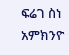ፍሬገ ስነ አምክንዮ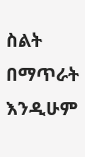ስልት በማጥራት እንዲሁም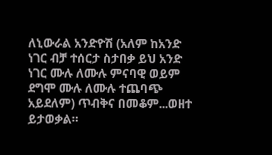ለኒውራል አንድዮሽ (አለም ከአንድ ነገር ብቻ ተሰርታ ስታበቃ ይህ አንድ ነገር ሙሉ ለሙሉ ምናባዊ ወይም ደግሞ ሙሉ ለሙሉ ተጨባጭ አይደለም) ጥብቅና በመቆም...ወዘተ ይታወቃል።